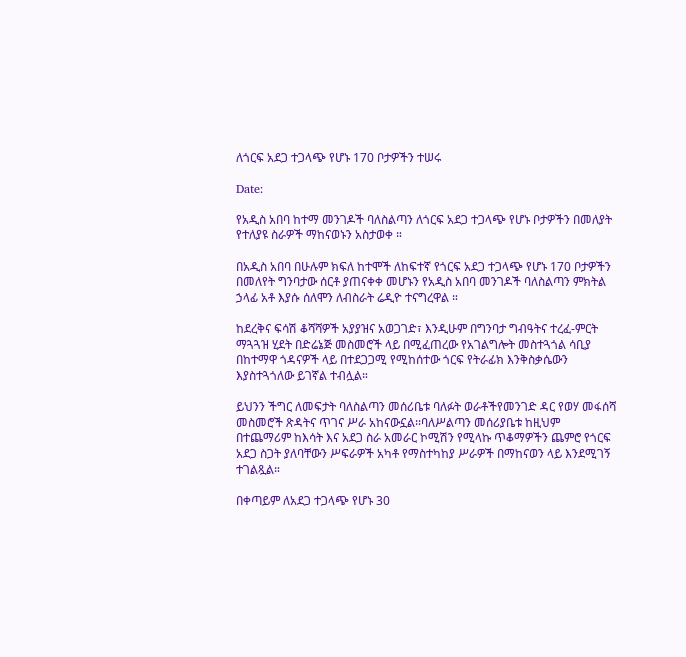ለጎርፍ አደጋ ተጋላጭ የሆኑ 170 ቦታዎችን ተሠሩ

Date:

የአዲስ አበባ ከተማ መንገዶች ባለስልጣን ለጎርፍ አደጋ ተጋላጭ የሆኑ ቦታዎችን በመለያት የተለያዩ ስራዎች ማከናወኑን አስታወቀ ።

በአዲስ አበባ በሁሉም ክፍለ ከተሞች ለከፍተኛ የጎርፍ አደጋ ተጋላጭ የሆኑ 170 ቦታዎችን በመለየት ግንባታው ሰርቶ ያጠናቀቀ መሆኑን የአዲስ አበባ መንገዶች ባለስልጣን ምክትል ኃላፊ አቶ እያሱ ሰለሞን ለብስራት ሬዲዮ ተናግረዋል ።

ከደረቅና ፍሳሽ ቆሻሻዎች አያያዝና አወጋገድ፣ እንዲሁም በግንባታ ግብዓትና ተረፈ-ምርት ማጓጓዝ ሂደት በድሬኔጅ መስመሮች ላይ በሚፈጠረው የአገልግሎት መስተጓጎል ሳቢያ በከተማዋ ጎዳናዎች ላይ በተደጋጋሚ የሚከሰተው ጎርፍ የትራፊክ እንቅስቃሴውን እያስተጓጎለው ይገኛል ተብሏል።

ይህንን ችግር ለመፍታት ባለስልጣን መሰሪቤቱ ባለፉት ወራቶችየመንገድ ዳር የወሃ መፋሰሻ መስመሮች ጽዳትና ጥገና ሥራ አከናውኗል፡፡ባለሥልጣን መሰሪያቤቱ ከዚህም በተጨማሪም ከእሳት እና አደጋ ስራ አመራር ኮሚሽን የሚላኩ ጥቆማዎችን ጨምሮ የጎርፍ አደጋ ስጋት ያለባቸውን ሥፍራዎች አካቶ የማስተካከያ ሥራዎች በማከናወን ላይ እንደሚገኝ ተገልጿል።

በቀጣይም ለአደጋ ተጋላጭ የሆኑ 30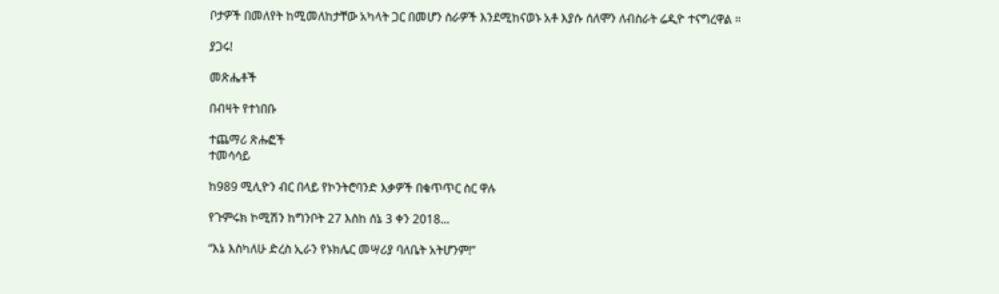ቦታዎች በመለየት ከሚመለከታቸው አካላት ጋር በመሆን ስራዎች እንደሚከናወኑ አቶ እያሱ ሰለሞን ለብስራት ሬዲዮ ተናግረዋል ።

ያጋሩ!

መጽሔቶች

በብዛት የተነበቡ

ተጨማሪ ጽሑፎች
ተመሳሳይ

ከ989 ሚሊዮን ብር በላይ የኮንትሮባንድ እቃዎች በቁጥጥር ስር ዋሉ

የጉምሩክ ኮሚሽን ከግንቦት 27 እስከ ሰኔ 3 ቀን 2018...

“እኔ እስካለሁ ድረስ ኢራን የኑክሌር መሣሪያ ባለቤት አትሆንም!”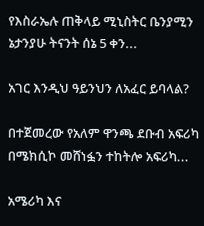የእስራኤሉ ጠቅላይ ሚኒስትር ቤንያሚን ኔታንያሁ ትናንት ሰኔ 5 ቀን...

አገር እንዲህ ዓይንህን ለአፈር ይባላል?

በተጀመረው የአለም ዋንጫ ደቡብ አፍሪካ በሜክሲኮ መሸነፏን ተከትሎ አፍሪካ...

አሜሪካ እና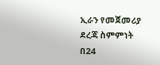ኢራን የመጀመሪያ ደረጃ ስምምነት በ24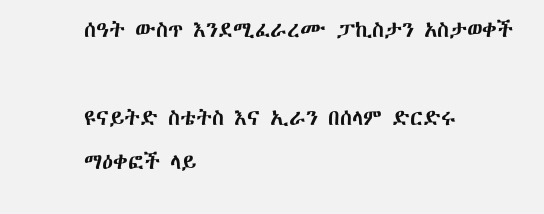ሰዓት ውስጥ እንደሚፈራረሙ ፓኪስታን አስታወቀች

ዩናይትድ ስቴትስ እና ኢራን በሰላም ድርድሩ ማዕቀፎች ላይ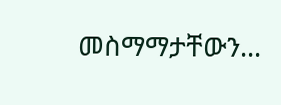መስማማታቸውን...